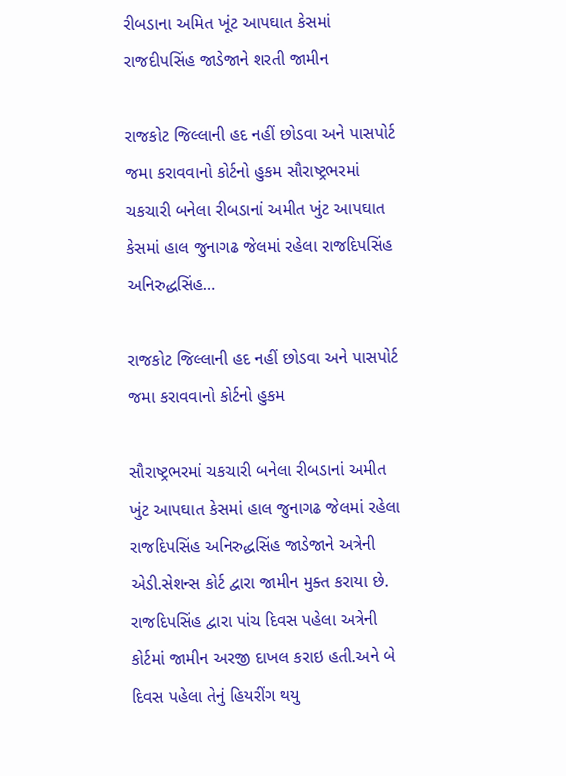રીબડાના અમિત ખૂંટ આપઘાત કેસમાં રાજદીપસિંહ જાડેજાને શરતી જામીન

રાજકોટ જિલ્લાની હદ નહીં છોડવા અને પાસપોર્ટ જમા કરાવવાનો કોર્ટનો હુકમ સૌરાષ્ટ્રભરમાં ચકચારી બનેલા રીબડાનાં અમીત ખુંટ આપઘાત કેસમાં હાલ જુનાગઢ જેલમાં રહેલા રાજદિપસિંહ અનિરુદ્ધસિંહ…

રાજકોટ જિલ્લાની હદ નહીં છોડવા અને પાસપોર્ટ જમા કરાવવાનો કોર્ટનો હુકમ

સૌરાષ્ટ્રભરમાં ચકચારી બનેલા રીબડાનાં અમીત ખુંટ આપઘાત કેસમાં હાલ જુનાગઢ જેલમાં રહેલા રાજદિપસિંહ અનિરુદ્ધસિંહ જાડેજાને અત્રેની એડી.સેશન્સ કોર્ટ દ્વારા જામીન મુક્ત કરાયા છે. રાજદિપસિંહ દ્વારા પાંચ દિવસ પહેલા અત્રેની કોર્ટમાં જામીન અરજી દાખલ કરાઇ હતી.અને બે દિવસ પહેલા તેનું હિયરીંગ થયુ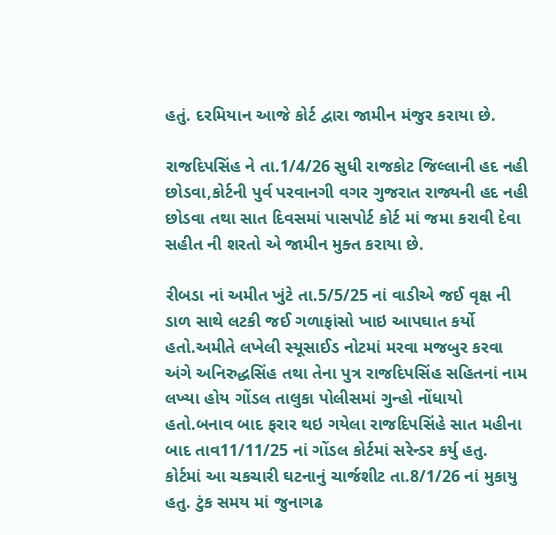હતું. દરમિયાન આજે કોર્ટ દ્વારા જામીન મંજુર કરાયા છે.

રાજદિપસિંહ ને તા.1/4/26 સુધી રાજકોટ જિલ્લાની હદ નહી છોડવા,કોર્ટની પુર્વ પરવાનગી વગર ગુજરાત રાજ્યની હદ નહી છોડવા તથા સાત દિવસમાં પાસપોર્ટ કોર્ટ માં જમા કરાવી દેવા સહીત ની શરતો એ જામીન મુક્ત કરાયા છે.

રીબડા નાં અમીત ખુંટે તા.5/5/25 નાં વાડીએ જઈ વૃક્ષ ની ડાળ સાથે લટકી જઈ ગળાફાંસો ખાઇ આપઘાત કર્યો હતો.અમીતે લખેલી સ્યૂસાઈડ નોટમાં મરવા મજબુર કરવા અંગે અનિરુદ્ધસિંહ તથા તેના પુત્ર રાજદિપસિંહ સહિતનાં નામ લખ્યા હોય ગોંડલ તાલુકા પોલીસમાં ગુન્હો નોંધાયો હતો.બનાવ બાદ ફરાર થઇ ગયેલા રાજદિપસિંહે સાત મહીના બાદ તાવ11/11/25 નાં ગોંડલ કોર્ટમાં સરેન્ડર કર્યુ હતુ.
કોર્ટમાં આ ચકચારી ઘટનાનું ચાર્જશીટ તા.8/1/26 નાં મુકાયુ હતુ. ટુંક સમય માં જુનાગઢ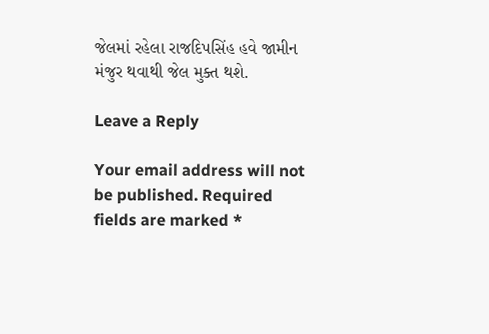જેલમાં રહેલા રાજદિપસિંહ હવે જામીન મંજુર થવાથી જેલ મુક્ત થશે.

Leave a Reply

Your email address will not be published. Required fields are marked *